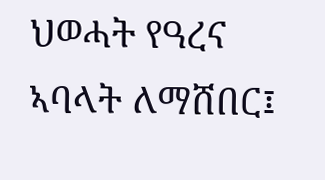ህወሓት የዓረና ኣባላት ለማሸበር፤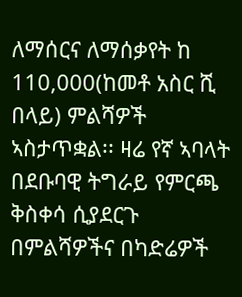ለማሰርና ለማሰቃየት ከ 110,000(ከመቶ አስር ሺ በላይ) ምልሻዎች ኣስታጥቋል፡፡ ዛሬ የኛ ኣባላት በደቡባዊ ትግራይ የምርጫ ቅስቀሳ ሲያደርጉ በምልሻዎችና በካድሬዎች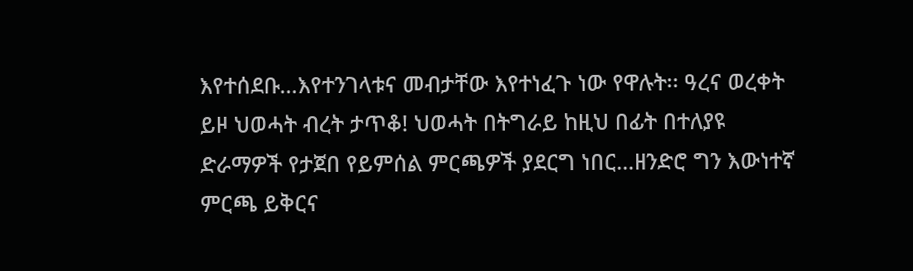እየተሰደቡ…እየተንገላቱና መብታቸው እየተነፈጉ ነው የዋሉት፡፡ ዓረና ወረቀት ይዞ ህወሓት ብረት ታጥቆ! ህወሓት በትግራይ ከዚህ በፊት በተለያዩ ድራማዎች የታጀበ የይምሰል ምርጫዎች ያደርግ ነበር…ዘንድሮ ግን እውነተኛ ምርጫ ይቅርና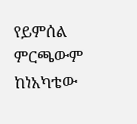የይምሰል ምርጫውም ከነአካቴው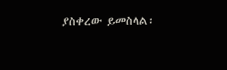ያስቀረው ይመስላል፡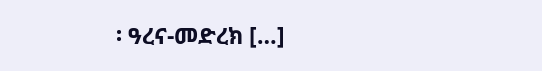፡ ዓረና-መድረክ […]